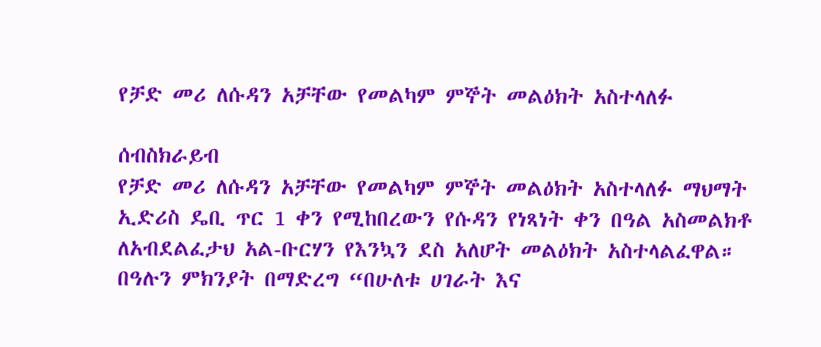የቻድ መሪ ለሱዳን አቻቸው የመልካም ምኞት መልዕክት አስተላለፉ

ሰብስክራይብ
የቻድ መሪ ለሱዳን አቻቸው የመልካም ምኞት መልዕክት አስተላለፉ ማህማት ኢድሪስ ዴቢ ጥር 1 ቀን የሚከበረውን የሱዳን የነጻነት ቀን በዓል አስመልክቶ ለአብደልፈታህ አል-ቡርሃን የእንኳን ደስ አለሆት መልዕክት አስተላልፈዋል። በዓሉን ምክንያት በማድረግ “በሁለቱ ሀገራት እና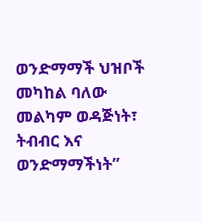ወንድማማች ህዝቦች መካከል ባለው መልካም ወዳጅነት፣ ትብብር እና ወንድማማችነት”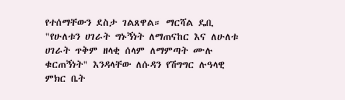የተሰማቸውን ደስታ ገልጸዋል። ማርሻል ዴቢ "የሁለቱን ሀገራት ግኑኝነት ለማጠናከር እና ለሁለቱ ሀገራት ጥቅም ዘላቂ ሰላም ለማምጣት ሙሉ ቁርጠኝነት" እንዳላቸው ለሱዳን የሽግግር ሉዓላዊ ምክር ቤት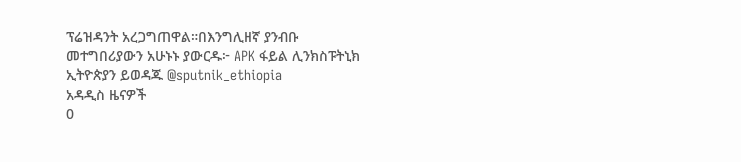ፕሬዝዳንት አረጋግጠዋል።በእንግሊዘኛ ያንብቡ መተግበሪያውን አሁኑኑ ያውርዱ፦ APK ፋይል ሊንክስፑትኒክ ኢትዮጵያን ይወዳጁ @sputnik_ethiopia
አዳዲስ ዜናዎች
0